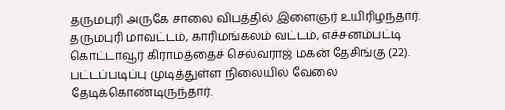தருமபுரி அருகே சாலை விபத்தில் இளைஞர் உயிரிழந்தார்.
தருமபுரி மாவட்டம், காரிமங்கலம் வட்டம், எச்சனம்பட்டி கொட்டாவூர் கிராமத்தைச் செல்வராஜ் மகன் தேசிங்கு (22). பட்டப்படிப்பு முடித்துள்ள நிலையில் வேலை தேடிக்கொண்டிருந்தார்.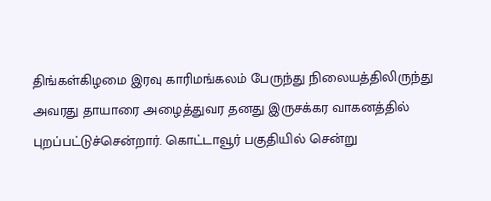திங்கள்கிழமை இரவு காரிமங்கலம் பேருந்து நிலையத்திலிருந்து அவரது தாயாரை அழைத்துவர தனது இருசக்கர வாகனத்தில் புறப்பட்டுச்சென்றார். கொட்டாவூர் பகுதியில் சென்று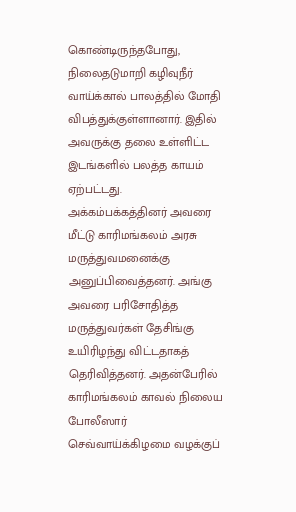கொண்டிருந்தபோது, நிலைதடுமாறி கழிவுநீர் வாய்க்கால் பாலத்தில் மோதி விபத்துக்குள்ளானார். இதில் அவருக்கு தலை உள்ளிட்ட இடங்களில் பலத்த காயம் ஏற்பட்டது.
அக்கம்பக்கத்தினர் அவரை மீட்டு காரிமங்கலம் அரசு மருத்துவமனைக்கு அனுப்பிவைத்தனர். அங்கு அவரை பரிசோதித்த மருத்துவர்கள் தேசிங்கு உயிரிழந்து விட்டதாகத் தெரிவித்தனர். அதன்பேரில் காரிமங்கலம் காவல் நிலைய போலீஸார் செவ்வாய்க்கிழமை வழக்குப்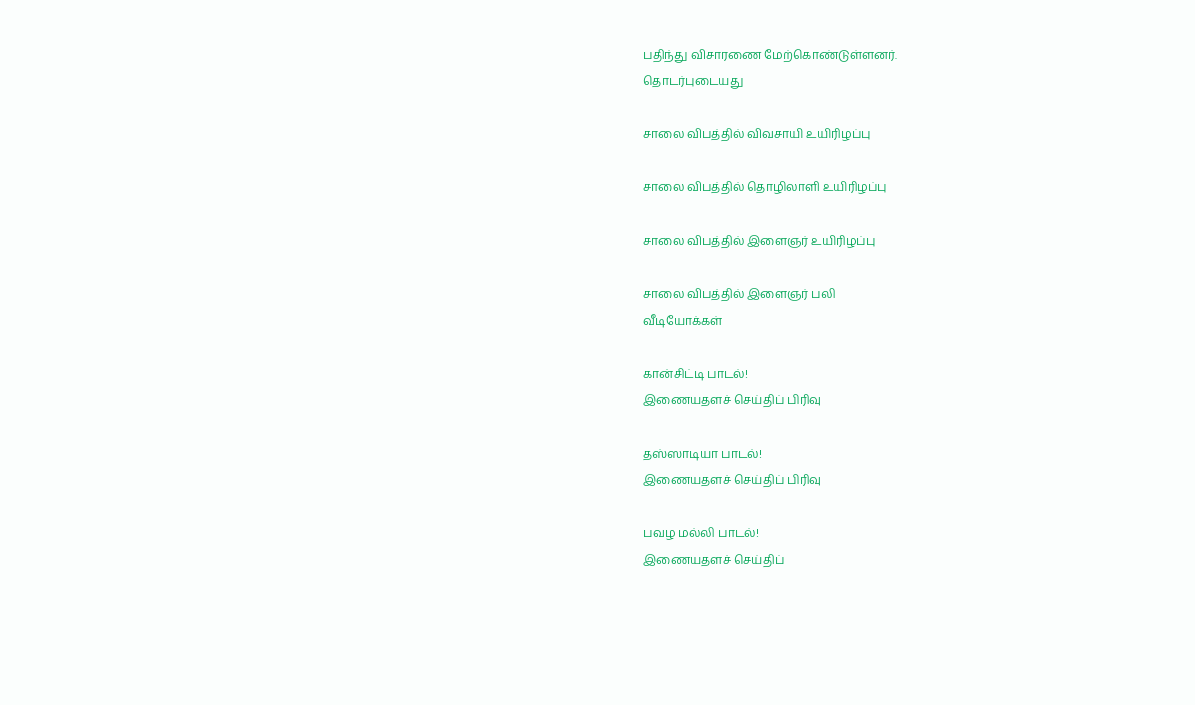பதிந்து விசாரணை மேற்கொண்டுள்ளனர்.
தொடர்புடையது

சாலை விபத்தில் விவசாயி உயிரிழப்பு

சாலை விபத்தில் தொழிலாளி உயிரிழப்பு

சாலை விபத்தில் இளைஞர் உயிரிழப்பு

சாலை விபத்தில் இளைஞர் பலி
வீடியோக்கள்

கான்சிட்டி பாடல்!
இணையதளச் செய்திப் பிரிவு

தஸ்ஸாடியா பாடல்!
இணையதளச் செய்திப் பிரிவு

பவழ மல்லி பாடல்!
இணையதளச் செய்திப்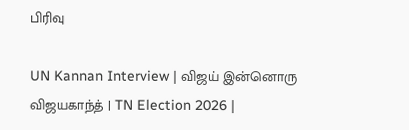பிரிவு

UN Kannan Interview | விஜய் இன்னொரு விஜயகாந்த் | TN Election 2026 |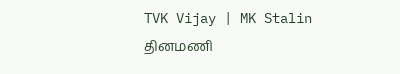TVK Vijay | MK Stalin
தினமணி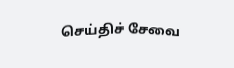செய்திச் சேவை